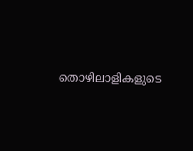തൊഴിലാളികളുടെ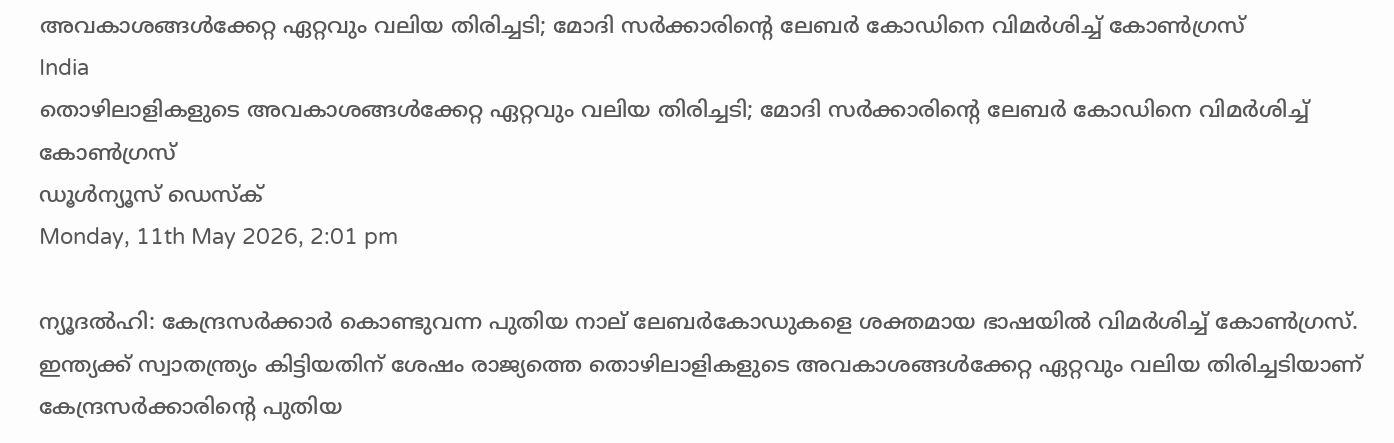അവകാശങ്ങള്‍ക്കേറ്റ ഏറ്റവും വലിയ തിരിച്ചടി; മോദി സര്‍ക്കാരിന്റെ ലേബര്‍ കോഡിനെ വിമര്‍ശിച്ച് കോണ്‍ഗ്രസ്
India
തൊഴിലാളികളുടെ അവകാശങ്ങള്‍ക്കേറ്റ ഏറ്റവും വലിയ തിരിച്ചടി; മോദി സര്‍ക്കാരിന്റെ ലേബര്‍ കോഡിനെ വിമര്‍ശിച്ച് കോണ്‍ഗ്രസ്
ഡൂള്‍ന്യൂസ് ഡെസ്‌ക്
Monday, 11th May 2026, 2:01 pm

ന്യൂദല്‍ഹി: കേന്ദ്രസര്‍ക്കാര്‍ കൊണ്ടുവന്ന പുതിയ നാല് ലേബര്‍കോഡുകളെ ശക്തമായ ഭാഷയില്‍ വിമര്‍ശിച്ച് കോണ്‍ഗ്രസ്. ഇന്ത്യക്ക് സ്വാതന്ത്ര്യം കിട്ടിയതിന് ശേഷം രാജ്യത്തെ തൊഴിലാളികളുടെ അവകാശങ്ങള്‍ക്കേറ്റ ഏറ്റവും വലിയ തിരിച്ചടിയാണ് കേന്ദ്രസര്‍ക്കാരിന്റെ പുതിയ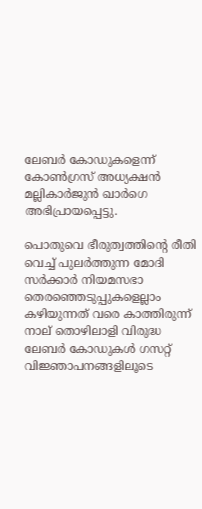ലേബര്‍ കോഡുകളെന്ന് കോണ്‍ഗ്രസ് അധ്യക്ഷന്‍ മല്ലികാര്‍ജുന്‍ ഖാര്‍ഗെ അഭിപ്രായപ്പെട്ടു.

പൊതുവെ ഭീരുത്വത്തിന്റെ രീതി വെച്ച് പുലര്‍ത്തുന്ന മോദി സര്‍ക്കാര്‍ നിയമസഭാ തെരഞ്ഞെടുപ്പുകളെല്ലാം കഴിയുന്നത് വരെ കാത്തിരുന്ന് നാല് തൊഴിലാളി വിരുദ്ധ ലേബര്‍ കോഡുകള്‍ ഗസറ്റ് വിജ്ഞാപനങ്ങളിലൂടെ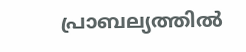പ്രാബല്യത്തില്‍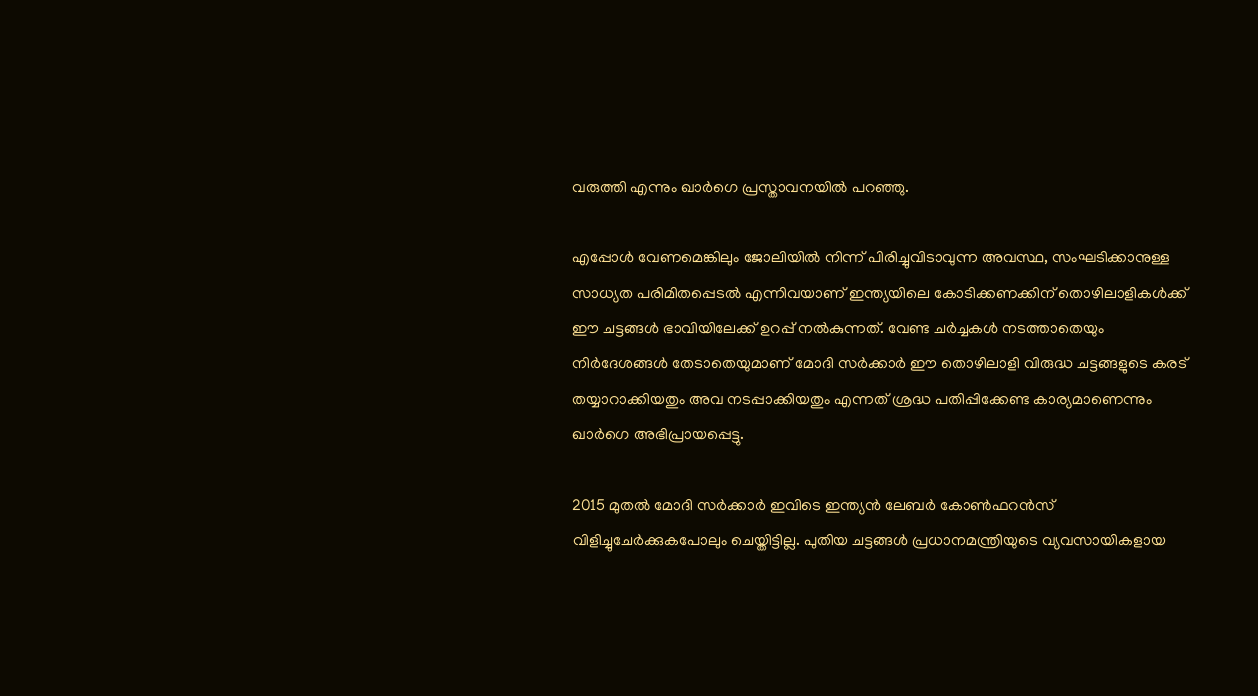വരുത്തി എന്നും ഖാര്‍ഗെ പ്രസ്താവനയില്‍ പറഞ്ഞു.

എപ്പോള്‍ വേണമെങ്കിലും ജോലിയില്‍ നിന്ന് പിരിച്ചുവിടാവുന്ന അവസ്ഥ, സംഘടിക്കാനുള്ള സാധ്യത പരിമിതപ്പെടല്‍ എന്നിവയാണ് ഇന്ത്യയിലെ കോടിക്കണക്കിന് തൊഴിലാളികള്‍ക്ക് ഈ ചട്ടങ്ങള്‍ ഭാവിയിലേക്ക് ഉറപ്പ് നല്‍കുന്നത്. വേണ്ട ചര്‍ച്ചകള്‍ നടത്താതെയും നിര്‍ദേശങ്ങള്‍ തേടാതെയുമാണ് മോദി സര്‍ക്കാര്‍ ഈ തൊഴിലാളി വിരുദ്ധ ചട്ടങ്ങളുടെ കരട് തയ്യാറാക്കിയതും അവ നടപ്പാക്കിയതും എന്നത് ശ്രദ്ധ പതിപ്പിക്കേണ്ട കാര്യമാണെന്നും ഖാര്‍ഗെ അഭിപ്രായപ്പെട്ടു.

2015 മുതല്‍ മോദി സര്‍ക്കാര്‍ ഇവിടെ ഇന്ത്യന്‍ ലേബര്‍ കോണ്‍ഫറന്‍സ് വിളിച്ചുചേര്‍ക്കുകപോലും ചെയ്തിട്ടില്ല. പുതിയ ചട്ടങ്ങള്‍ പ്രധാനമന്ത്രിയുടെ വ്യവസായികളായ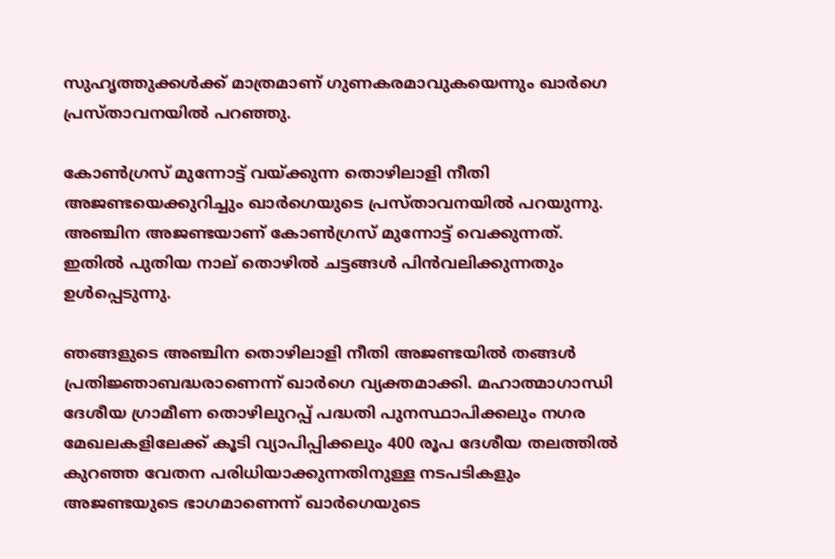സുഹൃത്തുക്കള്‍ക്ക് മാത്രമാണ് ഗുണകരമാവുകയെന്നും ഖാര്‍ഗെ പ്രസ്താവനയില്‍ പറഞ്ഞു.

കോണ്‍ഗ്രസ് മുന്നോട്ട് വയ്ക്കുന്ന തൊഴിലാളി നീതി അജണ്ടയെക്കുറിച്ചും ഖാര്‍ഗെയുടെ പ്രസ്താവനയില്‍ പറയുന്നു. അഞ്ചിന അജണ്ടയാണ് കോണ്‍ഗ്രസ് മുന്നോട്ട് വെക്കുന്നത്. ഇതില്‍ പുതിയ നാല് തൊഴില്‍ ചട്ടങ്ങള്‍ പിന്‍വലിക്കുന്നതും ഉള്‍പ്പെടുന്നു.

ഞങ്ങളുടെ അഞ്ചിന തൊഴിലാളി നീതി അജണ്ടയില്‍ തങ്ങള്‍ പ്രതിജ്ഞാബദ്ധരാണെന്ന് ഖാര്‍ഗെ വ്യക്തമാക്കി. മഹാത്മാഗാന്ധി ദേശീയ ഗ്രാമീണ തൊഴിലുറപ്പ് പദ്ധതി പുനസ്ഥാപിക്കലും നഗര മേഖലകളിലേക്ക് കൂടി വ്യാപിപ്പിക്കലും 400 രൂപ ദേശീയ തലത്തില്‍ കുറഞ്ഞ വേതന പരിധിയാക്കുന്നതിനുള്ള നടപടികളും അജണ്ടയുടെ ഭാഗമാണെന്ന് ഖാര്‍ഗെയുടെ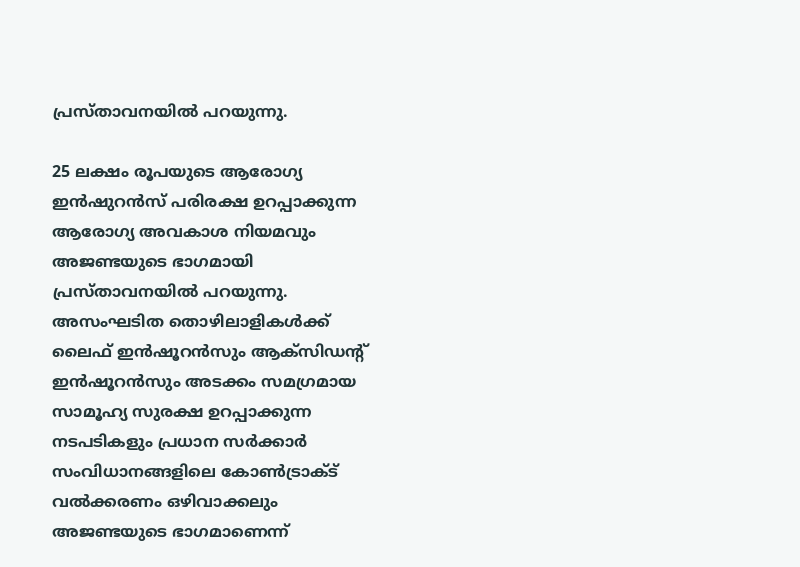പ്രസ്താവനയില്‍ പറയുന്നു.

25 ലക്ഷം രൂപയുടെ ആരോഗ്യ ഇന്‍ഷുറന്‍സ് പരിരക്ഷ ഉറപ്പാക്കുന്ന ആരോഗ്യ അവകാശ നിയമവും അജണ്ടയുടെ ഭാഗമായി പ്രസ്താവനയില്‍ പറയുന്നു. അസംഘടിത തൊഴിലാളികള്‍ക്ക് ലൈഫ് ഇന്‍ഷൂറന്‍സും ആക്‌സിഡന്റ് ഇന്‍ഷൂറന്‍സും അടക്കം സമഗ്രമായ സാമൂഹ്യ സുരക്ഷ ഉറപ്പാക്കുന്ന നടപടികളും പ്രധാന സര്‍ക്കാര്‍ സംവിധാനങ്ങളിലെ കോണ്‍ട്രാക്ട് വല്‍ക്കരണം ഒഴിവാക്കലും അജണ്ടയുടെ ഭാഗമാണെന്ന്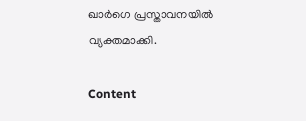ഖാര്‍ഗെ പ്രസ്താവനയില്‍ വ്യക്തമാക്കി.

Content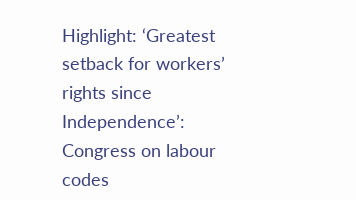Highlight: ‘Greatest setback for workers’ rights since Independence’: Congress on labour codes